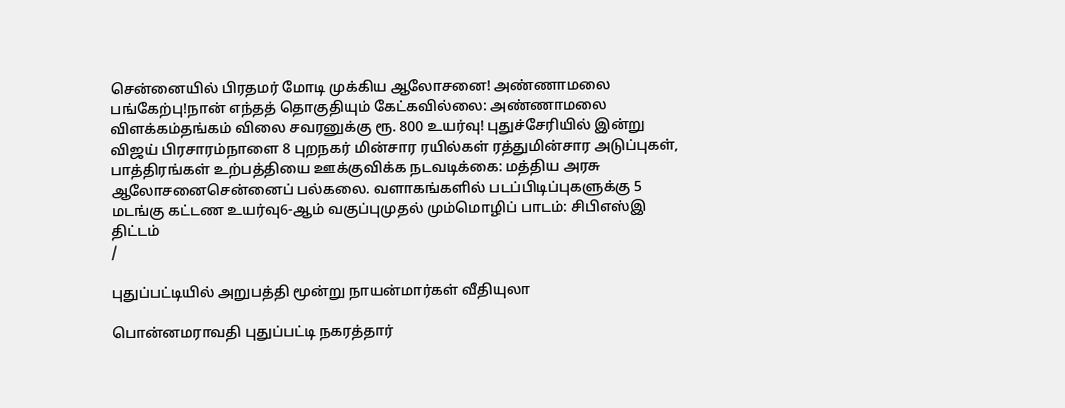சென்னையில் பிரதமர் மோடி முக்கிய ஆலோசனை! அண்ணாமலை பங்கேற்பு!நான் எந்தத் தொகுதியும் கேட்கவில்லை: அண்ணாமலை விளக்கம்தங்கம் விலை சவரனுக்கு ரூ. 800 உயர்வு! புதுச்சேரியில் இன்று விஜய் பிரசாரம்நாளை 8 புறநகர் மின்சார ரயில்கள் ரத்துமின்சார அடுப்புகள், பாத்திரங்கள் உற்பத்தியை ஊக்குவிக்க நடவடிக்கை: மத்திய அரசு ஆலோசனைசென்னைப் பல்கலை. வளாகங்களில் படப்பிடிப்புகளுக்கு 5 மடங்கு கட்டண உயர்வு6-ஆம் வகுப்புமுதல் மும்மொழிப் பாடம்: சிபிஎஸ்இ திட்டம்
/

புதுப்பட்டியில் அறுபத்தி மூன்று நாயன்மார்கள் வீதியுலா

பொன்னமராவதி புதுப்பட்டி நகரத்தார்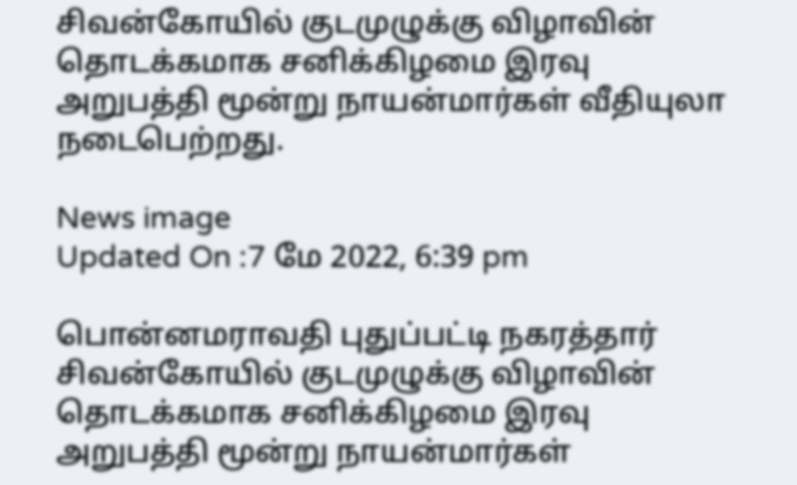சிவன்கோயில் குடமுழுக்கு விழாவின் தொடக்கமாக சனிக்கிழமை இரவு அறுபத்தி மூன்று நாயன்மார்கள் வீதியுலா நடைபெற்றது.

News image
Updated On :7 மே 2022, 6:39 pm

பொன்னமராவதி புதுப்பட்டி நகரத்தார் சிவன்கோயில் குடமுழுக்கு விழாவின் தொடக்கமாக சனிக்கிழமை இரவு அறுபத்தி மூன்று நாயன்மார்கள்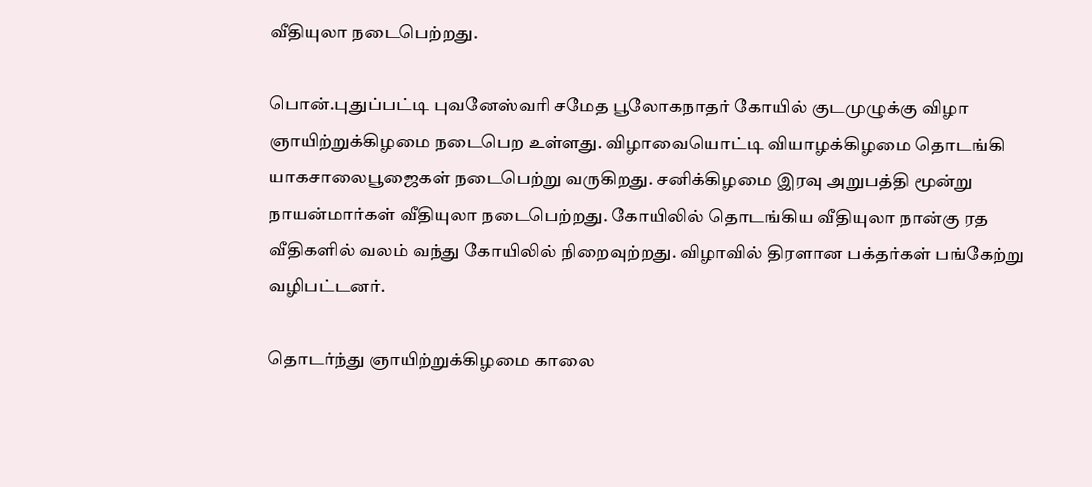வீதியுலா நடைபெற்றது.

பொன்.புதுப்பட்டி புவனேஸ்வரி சமேத பூலோகநாதர் கோயில் குடமுழுக்கு விழா ஞாயிற்றுக்கிழமை நடைபெற உள்ளது. விழாவையொட்டி வியாழக்கிழமை தொடங்கி யாகசாலைபூஜைகள் நடைபெற்று வருகிறது. சனிக்கிழமை இரவு அறுபத்தி மூன்று நாயன்மார்கள் வீதியுலா நடைபெற்றது. கோயிலில் தொடங்கிய வீதியுலா நான்கு ரத வீதிகளில் வலம் வந்து கோயிலில் நிறைவுற்றது. விழாவில் திரளான பக்தர்கள் பங்கேற்று வழிபட்டனர்.

தொடர்ந்து ஞாயிற்றுக்கிழமை காலை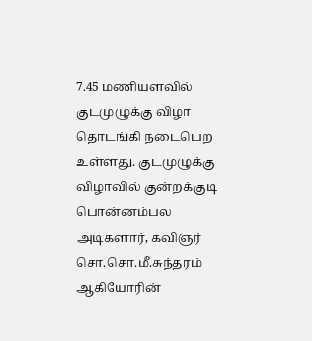7.45 மணியளவில் குடமுழுக்கு விழா தொடங்கி நடைபெற உள்ளது. குடமுழுக்கு விழாவில் குன்றக்குடி பொன்னம்பல அடிகளார், கவிஞர் சொ.சொ.மீ.சுந்தரம் ஆகியோரின்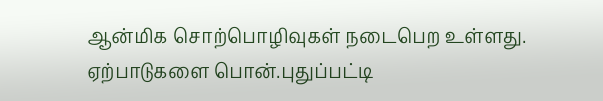ஆன்மிக சொற்பொழிவுகள் நடைபெற உள்ளது. ஏற்பாடுகளை பொன்.புதுப்பட்டி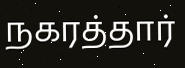நகரத்தார்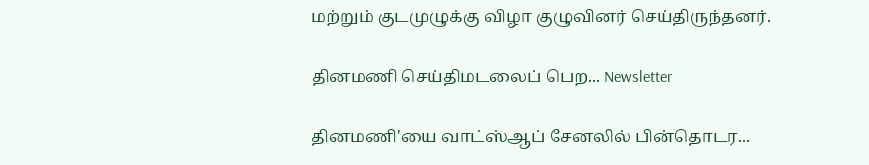மற்றும் குடமுழுக்கு விழா குழுவினர் செய்திருந்தனர்.

தினமணி செய்திமடலைப் பெற... Newsletter

தினமணி'யை வாட்ஸ்ஆப் சேனலில் பின்தொடர...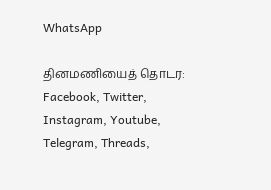WhatsApp

தினமணியைத் தொடர: Facebook, Twitter, Instagram, Youtube, Telegram, Threads,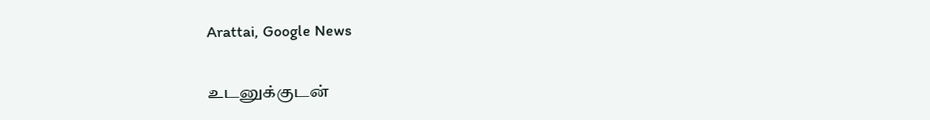Arattai, Google News

உடனுக்குடன்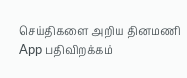செய்திகளை அறிய தினமணி App பதிவிறக்கம்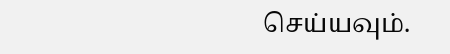செய்யவும்.